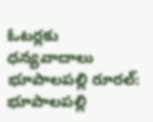ఓటర్లకు ధన్యవాదాలు
భూపాలపల్లి రూరల్: భూపాలపల్లి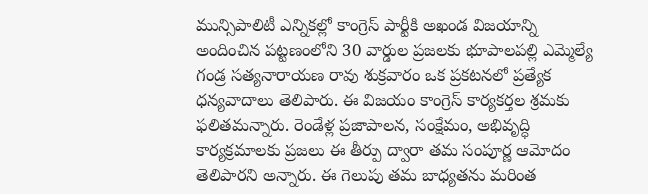మున్సిపాలిటీ ఎన్నికల్లో కాంగ్రెస్ పార్టీకి అఖండ విజయాన్ని అందించిన పట్టణంలోని 30 వార్డుల ప్రజలకు భూపాలపల్లి ఎమ్మెల్యే గండ్ర సత్యనారాయణ రావు శుక్రవారం ఒక ప్రకటనలో ప్రత్యేక ధన్యవాదాలు తెలిపారు. ఈ విజయం కాంగ్రెస్ కార్యకర్తల శ్రమకు ఫలితమన్నారు. రెండేళ్ల ప్రజాపాలన, సంక్షేమం, అభివృద్ధి కార్యక్రమాలకు ప్రజలు ఈ తీర్పు ద్వారా తమ సంపూర్ణ ఆమోదం తెలిపారని అన్నారు. ఈ గెలుపు తమ బాధ్యతను మరింత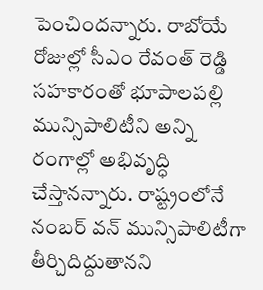పెంచిందన్నారు. రాబోయే రోజుల్లో సీఎం రేవంత్ రెడ్డి సహకారంతో భూపాలపల్లి మున్సిపాలిటీని అన్ని రంగాల్లో అభివృద్ధి చేస్తానన్నారు. రాష్ట్రంలోనే నంబర్ వన్ మున్సిపాలిటీగా తీర్చిదిద్దుతానని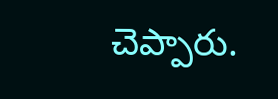చెప్పారు.